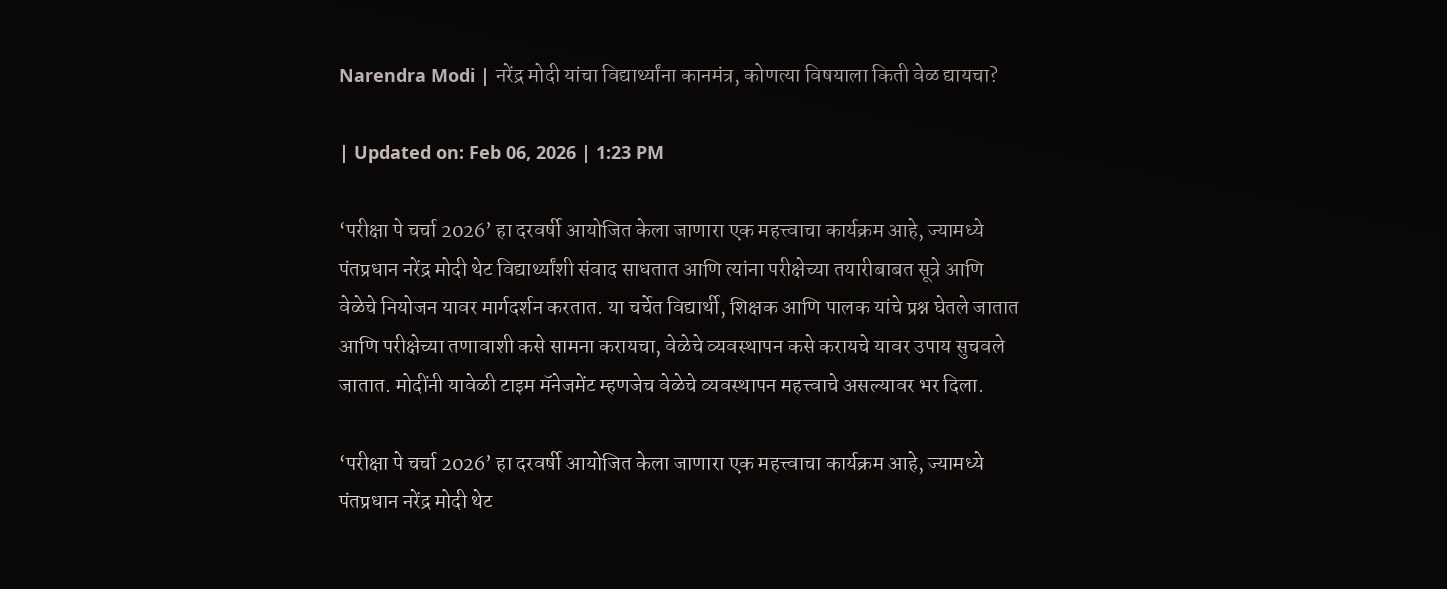Narendra Modi | नरेंद्र मोदी यांचा विद्यार्थ्यांना कानमंत्र, कोणत्या विषयाला किती वेळ द्यायचा?

| Updated on: Feb 06, 2026 | 1:23 PM

‘परीक्षा पे चर्चा 2026’ हा दरवर्षी आयोजित केला जाणारा एक महत्त्वाचा कार्यक्रम आहे, ज्यामध्ये पंतप्रधान नरेंद्र मोदी थेट विद्यार्थ्यांशी संवाद साधतात आणि त्यांना परीक्षेच्या तयारीबाबत सूत्रे आणि वेळेचे नियोजन यावर मार्गदर्शन करतात. या चर्चेत विद्यार्थी, शिक्षक आणि पालक यांचे प्रश्न घेतले जातात आणि परीक्षेच्या तणावाशी कसे सामना करायचा, वेळेचे व्यवस्थापन कसे करायचे यावर उपाय सुचवले जातात. मोदींनी यावेळी टाइम मॅनेजमेंट म्हणजेच वेळेचे व्यवस्थापन महत्त्वाचे असल्यावर भर दिला.

‘परीक्षा पे चर्चा 2026’ हा दरवर्षी आयोजित केला जाणारा एक महत्त्वाचा कार्यक्रम आहे, ज्यामध्ये पंतप्रधान नरेंद्र मोदी थेट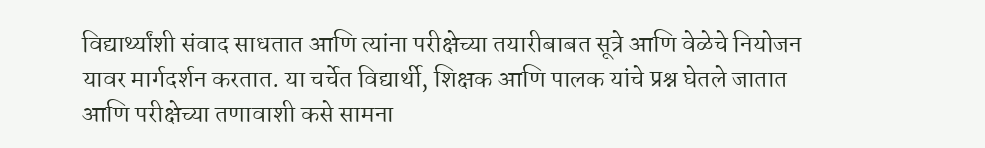विद्यार्थ्यांशी संवाद साधतात आणि त्यांना परीक्षेच्या तयारीबाबत सूत्रे आणि वेळेचे नियोजन यावर मार्गदर्शन करतात. या चर्चेत विद्यार्थी, शिक्षक आणि पालक यांचे प्रश्न घेतले जातात आणि परीक्षेच्या तणावाशी कसे सामना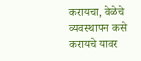करायचा, वेळेचे व्यवस्थापन कसे करायचे यावर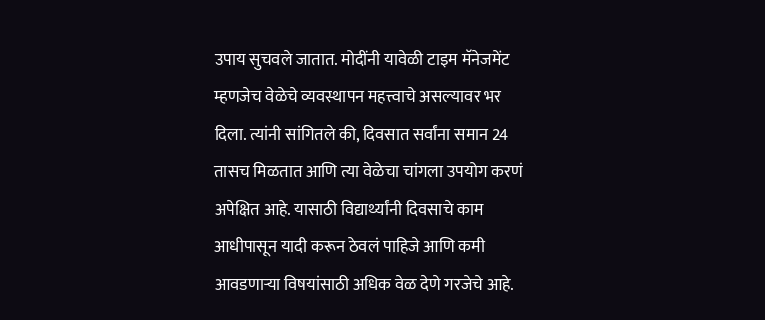उपाय सुचवले जातात. मोदींनी यावेळी टाइम मॅनेजमेंट म्हणजेच वेळेचे व्यवस्थापन महत्त्वाचे असल्यावर भर दिला. त्यांनी सांगितले की, दिवसात सर्वांना समान 24 तासच मिळतात आणि त्या वेळेचा चांगला उपयोग करणं अपेक्षित आहे. यासाठी विद्यार्थ्यांनी दिवसाचे काम आधीपासून यादी करून ठेवलं पाहिजे आणि कमी आवडणाऱ्या विषयांसाठी अधिक वेळ देणे गरजेचे आहे.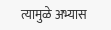त्यामुळे अभ्यास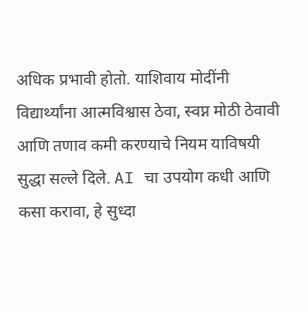अधिक प्रभावी होतो. याशिवाय मोदींनी विद्यार्थ्यांना आत्मविश्वास ठेवा, स्वप्न मोठी ठेवावी आणि तणाव कमी करण्याचे नियम याविषयी सुद्धा सल्ले दिले. AI चा उपयोग कधी आणि कसा करावा, हे सुध्दा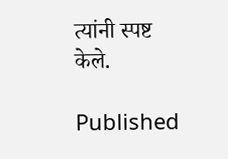त्यांनी स्पष्ट केले.

Published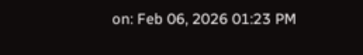on: Feb 06, 2026 01:23 PM